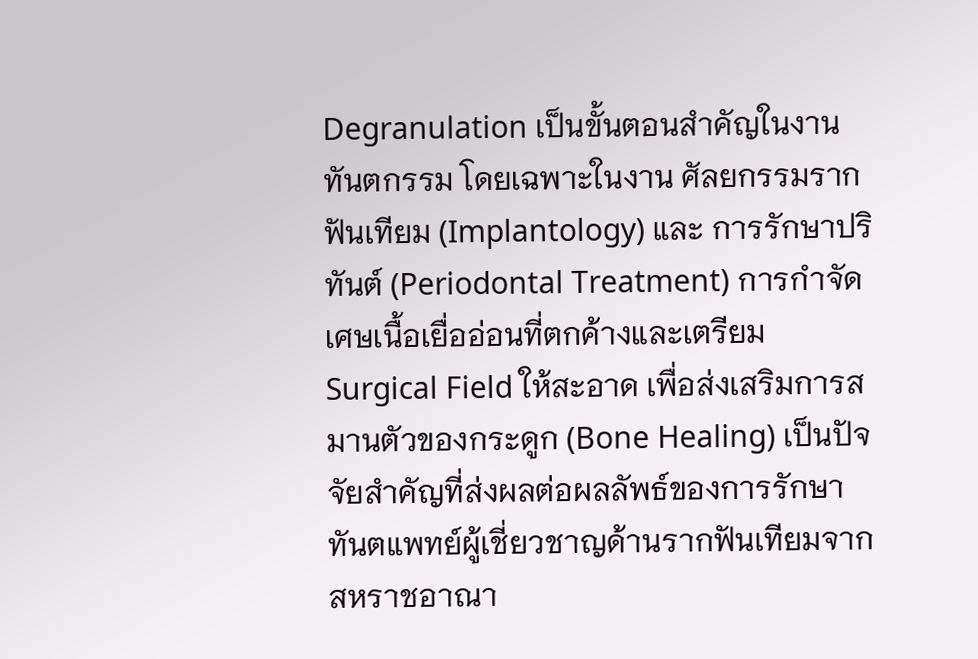Degranulation เป็นขั้นตอนสำคัญในงานทันตกรรม โดยเฉพาะในงาน ศัลยกรรมรากฟันเทียม (Implantology) และ การรักษาปริทันต์ (Periodontal Treatment) การกำจัดเศษเนื้อเยื่ออ่อนที่ตกค้างและเตรียม Surgical Field ให้สะอาด เพื่อส่งเสริมการสมานตัวของกระดูก (Bone Healing) เป็นปัจจัยสำคัญที่ส่งผลต่อผลลัพธ์ของการรักษา
ทันตแพทย์ผู้เชี่ยวชาญด้านรากฟันเทียมจากสหราชอาณา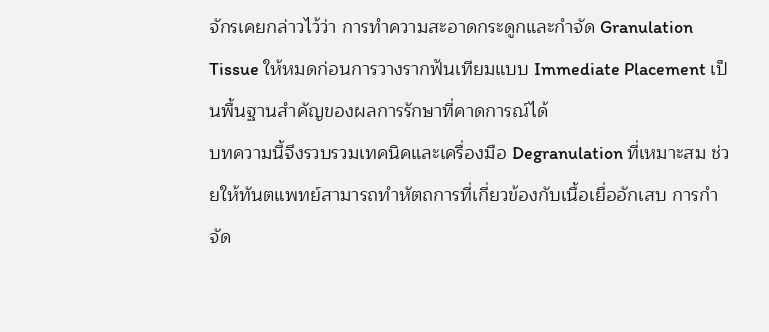จักรเคยกล่าวไว้ว่า การทำความสะอาดกระดูกและกำจัด Granulation Tissue ให้หมดก่อนการวางรากฟันเทียมแบบ Immediate Placement เป็นพื้นฐานสำคัญของผลการรักษาที่คาดการณ์ได้
บทความนี้จึงรวบรวมเทคนิคและเครื่องมือ Degranulation ที่เหมาะสม ช่วยให้ทันตแพทย์สามารถทำหัตถการที่เกี่ยวข้องกับเนื้อเยื่ออักเสบ การกำจัด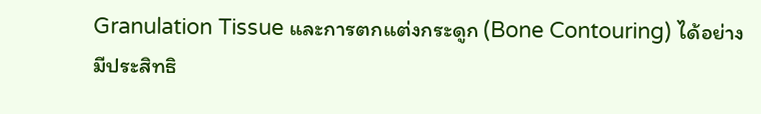Granulation Tissue และการตกแต่งกระดูก (Bone Contouring) ได้อย่างมีประสิทธิ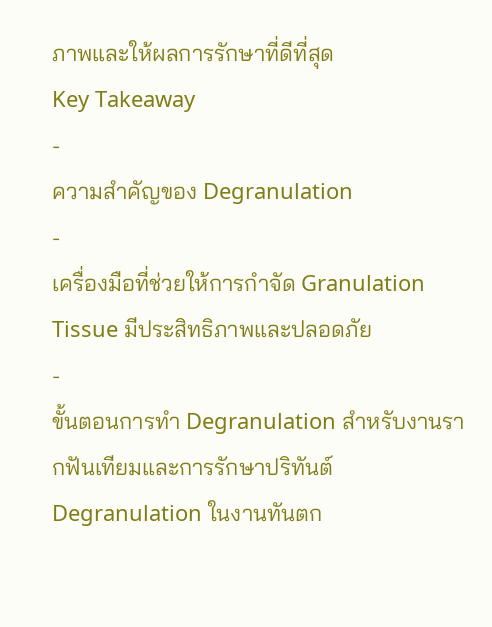ภาพและให้ผลการรักษาที่ดีที่สุด
Key Takeaway
-
ความสำคัญของ Degranulation
-
เครื่องมือที่ช่วยให้การกำจัด Granulation Tissue มีประสิทธิภาพและปลอดภัย
-
ขั้นตอนการทำ Degranulation สำหรับงานรากฟันเทียมและการรักษาปริทันต์
Degranulation ในงานทันตก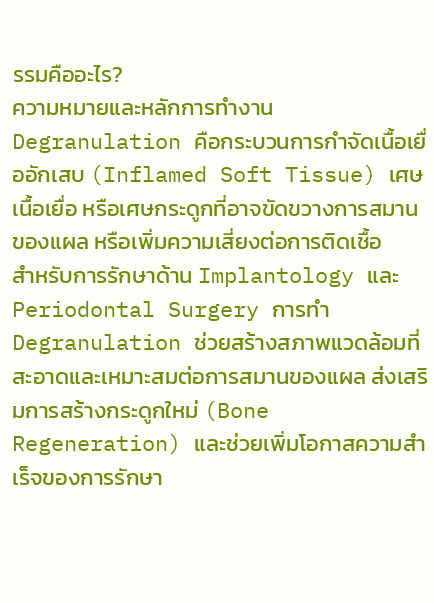รรมคืออะไร?
ความหมายและหลักการทำงาน
Degranulation คือกระบวนการกำจัดเนื้อเยื่ออักเสบ (Inflamed Soft Tissue) เศษเนื้อเยื่อ หรือเศษกระดูกที่อาจขัดขวางการสมานของแผล หรือเพิ่มความเสี่ยงต่อการติดเชื้อ
สำหรับการรักษาด้าน Implantology และ Periodontal Surgery การทำ Degranulation ช่วยสร้างสภาพแวดล้อมที่สะอาดและเหมาะสมต่อการสมานของแผล ส่งเสริมการสร้างกระดูกใหม่ (Bone Regeneration) และช่วยเพิ่มโอกาสความสำเร็จของการรักษา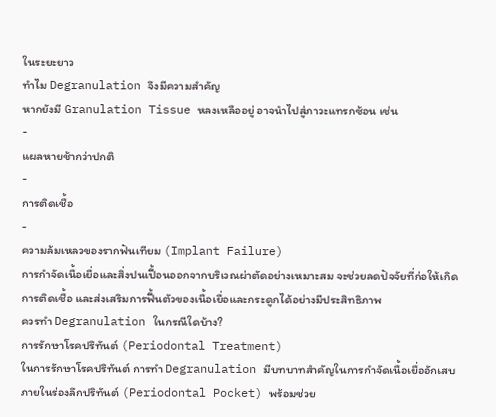ในระยะยาว
ทำไม Degranulation จึงมีความสำคัญ
หากยังมี Granulation Tissue หลงเหลืออยู่ อาจนำไปสู่ภาวะแทรกซ้อน เช่น
-
แผลหายช้ากว่าปกติ
-
การติดเชื้อ
-
ความล้มเหลวของรากฟันเทียม (Implant Failure)
การกำจัดเนื้อเยื่อและสิ่งปนเปื้อนออกจากบริเวณผ่าตัดอย่างเหมาะสม จะช่วยลดปัจจัยที่ก่อให้เกิดการติดเชื้อ และส่งเสริมการฟื้นตัวของเนื้อเยื่อและกระดูกได้อย่างมีประสิทธิภาพ
ควรทำ Degranulation ในกรณีใดบ้าง?
การรักษาโรคปริทันต์ (Periodontal Treatment)
ในการรักษาโรคปริทันต์ การทำ Degranulation มีบทบาทสำคัญในการกำจัดเนื้อเยื่ออักเสบภายในร่องลึกปริทันต์ (Periodontal Pocket) พร้อมช่วย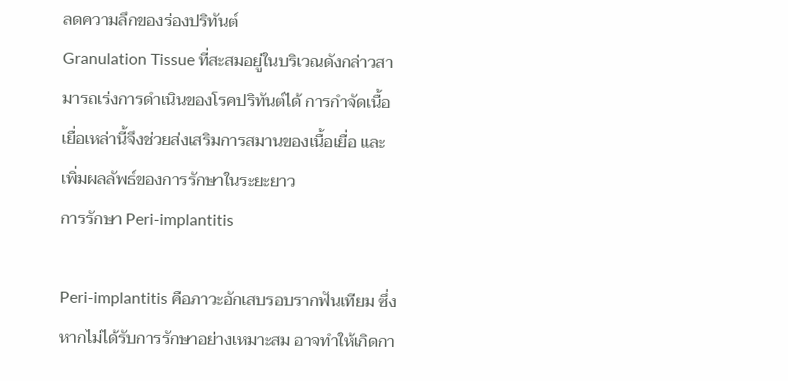ลดความลึกของร่องปริทันต์
Granulation Tissue ที่สะสมอยู่ในบริเวณดังกล่าวสามารถเร่งการดำเนินของโรคปริทันต์ได้ การกำจัดเนื้อเยื่อเหล่านี้จึงช่วยส่งเสริมการสมานของเนื้อเยื่อ และเพิ่มผลลัพธ์ของการรักษาในระยะยาว
การรักษา Peri-implantitis

Peri-implantitis คือภาวะอักเสบรอบรากฟันเทียม ซึ่งหากไม่ได้รับการรักษาอย่างเหมาะสม อาจทำให้เกิดกา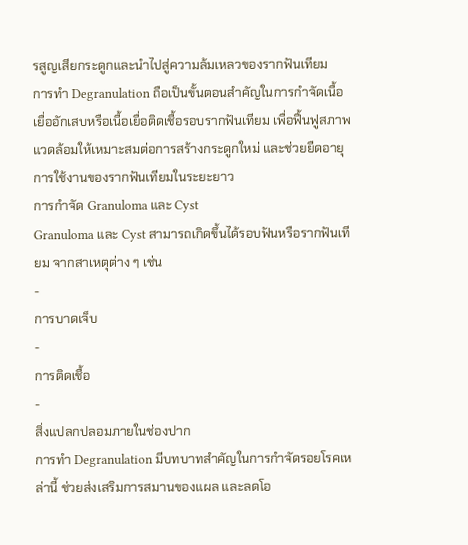รสูญเสียกระดูกและนำไปสู่ความล้มเหลวของรากฟันเทียม
การทำ Degranulation ถือเป็นขั้นตอนสำคัญในการกำจัดเนื้อเยื่ออักเสบหรือเนื้อเยื่อติดเชื้อรอบรากฟันเทียม เพื่อฟื้นฟูสภาพแวดล้อมให้เหมาะสมต่อการสร้างกระดูกใหม่ และช่วยยืดอายุการใช้งานของรากฟันเทียมในระยะยาว
การกำจัด Granuloma และ Cyst
Granuloma และ Cyst สามารถเกิดขึ้นได้รอบฟันหรือรากฟันเทียม จากสาเหตุต่าง ๆ เช่น
-
การบาดเจ็บ
-
การติดเชื้อ
-
สิ่งแปลกปลอมภายในช่องปาก
การทำ Degranulation มีบทบาทสำคัญในการกำจัดรอยโรคเหล่านี้ ช่วยส่งเสริมการสมานของแผล และลดโอ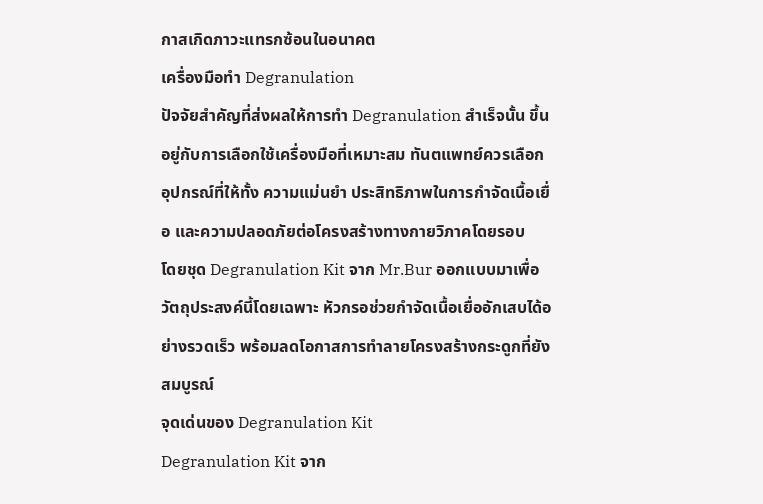กาสเกิดภาวะแทรกซ้อนในอนาคต
เครื่องมือทำ Degranulation
ปัจจัยสำคัญที่ส่งผลให้การทำ Degranulation สำเร็จนั้น ขึ้นอยู่กับการเลือกใช้เครื่องมือที่เหมาะสม ทันตแพทย์ควรเลือกอุปกรณ์ที่ให้ทั้ง ความแม่นยำ ประสิทธิภาพในการกำจัดเนื้อเยื่อ และความปลอดภัยต่อโครงสร้างทางกายวิภาคโดยรอบ
โดยชุด Degranulation Kit จาก Mr.Bur ออกแบบมาเพื่อวัตถุประสงค์นี้โดยเฉพาะ หัวกรอช่วยกำจัดเนื้อเยื่ออักเสบได้อย่างรวดเร็ว พร้อมลดโอกาสการทำลายโครงสร้างกระดูกที่ยังสมบูรณ์
จุดเด่นของ Degranulation Kit
Degranulation Kit จาก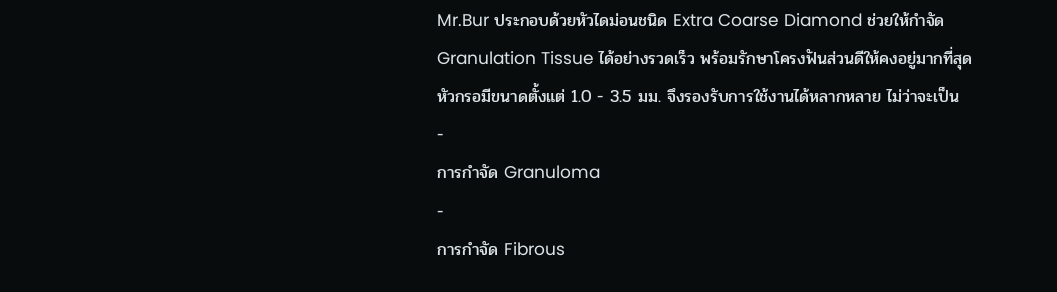Mr.Bur ประกอบด้วยหัวไดม่อนชนิด Extra Coarse Diamond ช่วยให้กำจัด Granulation Tissue ได้อย่างรวดเร็ว พร้อมรักษาโครงฟันส่วนดีให้คงอยู่มากที่สุด
หัวกรอมีขนาดตั้งแต่ 1.0 - 3.5 มม. จึงรองรับการใช้งานได้หลากหลาย ไม่ว่าจะเป็น
-
การกำจัด Granuloma
-
การกำจัด Fibrous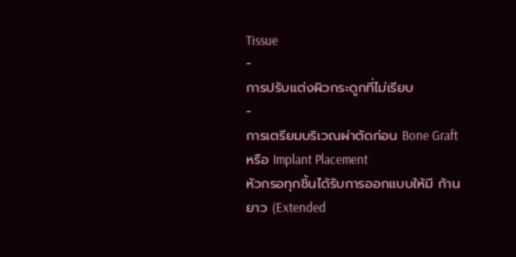Tissue
-
การปรับแต่งผิวกระดูกที่ไม่เรียบ
-
การเตรียมบริเวณผ่าตัดก่อน Bone Graft หรือ Implant Placement
หัวกรอทุกชิ้นได้รับการออกแบบให้มี ก้านยาว (Extended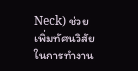Neck) ช่วยเพิ่มทัศนวิสัยในการทำงาน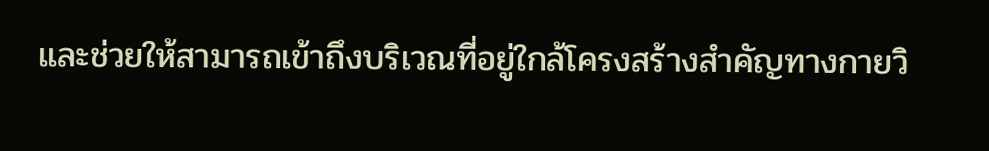และช่วยให้สามารถเข้าถึงบริเวณที่อยู่ใกล้โครงสร้างสำคัญทางกายวิ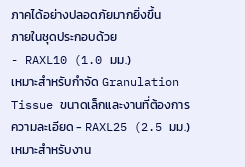ภาคได้อย่างปลอดภัยมากยิ่งขึ้น
ภายในชุดประกอบด้วย
- RAXL10 (1.0 มม.)
เหมาะสำหรับกำจัด Granulation Tissue ขนาดเล็กและงานที่ต้องการความละเอียด - RAXL25 (2.5 มม.)
เหมาะสำหรับงาน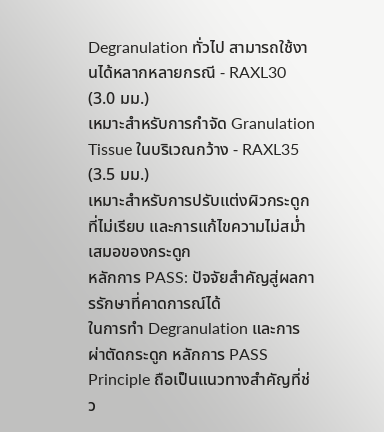Degranulation ทั่วไป สามารถใช้งานได้หลากหลายกรณี - RAXL30 (3.0 มม.)
เหมาะสำหรับการกำจัด Granulation Tissue ในบริเวณกว้าง - RAXL35 (3.5 มม.)
เหมาะสำหรับการปรับแต่งผิวกระดูกที่ไม่เรียบ และการแก้ไขความไม่สม่ำเสมอของกระดูก
หลักการ PASS: ปัจจัยสำคัญสู่ผลการรักษาที่คาดการณ์ได้
ในการทำ Degranulation และการผ่าตัดกระดูก หลักการ PASS Principle ถือเป็นแนวทางสำคัญที่ช่ว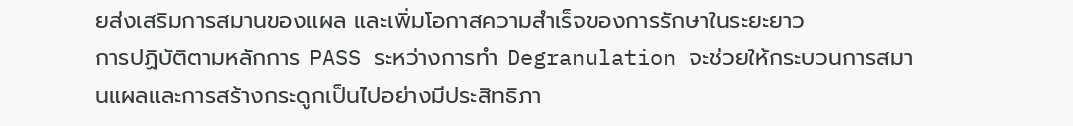ยส่งเสริมการสมานของแผล และเพิ่มโอกาสความสำเร็จของการรักษาในระยะยาว
การปฏิบัติตามหลักการ PASS ระหว่างการทำ Degranulation จะช่วยให้กระบวนการสมานแผลและการสร้างกระดูกเป็นไปอย่างมีประสิทธิภา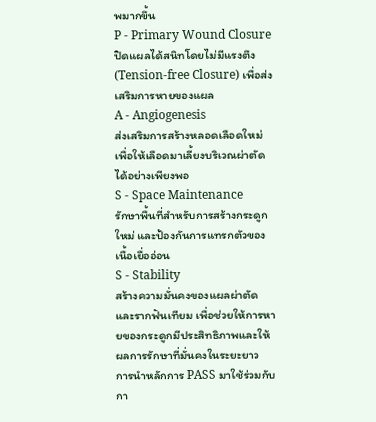พมากขึ้น
P - Primary Wound Closure
ปิดแผลได้สนิทโดยไม่มีแรงตึง (Tension-free Closure) เพื่อส่งเสริมการหายของแผล
A - Angiogenesis
ส่งเสริมการสร้างหลอดเลือดใหม่ เพื่อให้เลือดมาเลี้ยงบริเวณผ่าตัดได้อย่างเพียงพอ
S - Space Maintenance
รักษาพื้นที่สำหรับการสร้างกระดูกใหม่ และป้องกันการแทรกตัวของเนื้อเยื่ออ่อน
S - Stability
สร้างความมั่นคงของแผลผ่าตัดและรากฟันเทียม เพื่อช่วยให้การหายของกระดูกมีประสิทธิภาพและให้ผลการรักษาที่มั่นคงในระยะยาว
การนำหลักการ PASS มาใช้ร่วมกับกา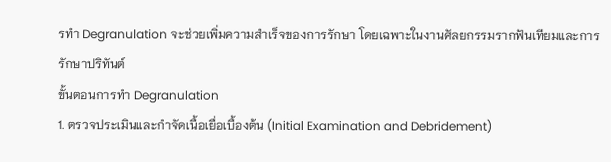รทำ Degranulation จะช่วยเพิ่มความสำเร็จของการรักษา โดยเฉพาะในงานศัลยกรรมรากฟันเทียมและการรักษาปริทันต์
ขั้นตอนการทำ Degranulation
1. ตรวจประเมินและกำจัดเนื้อเยื่อเบื้องต้น (Initial Examination and Debridement)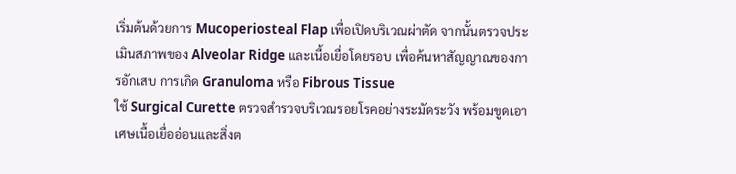เริ่มต้นด้วยการ Mucoperiosteal Flap เพื่อเปิดบริเวณผ่าตัด จากนั้นตรวจประเมินสภาพของ Alveolar Ridge และเนื้อเยื่อโดยรอบ เพื่อค้นหาสัญญาณของการอักเสบ การเกิด Granuloma หรือ Fibrous Tissue
ใช้ Surgical Curette ตรวจสำรวจบริเวณรอยโรคอย่างระมัดระวัง พร้อมขูดเอาเศษเนื้อเยื่ออ่อนและสิ่งต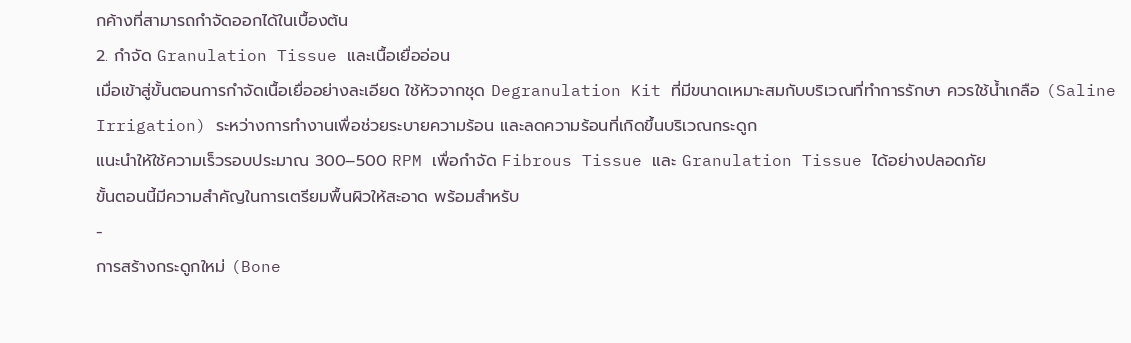กค้างที่สามารถกำจัดออกได้ในเบื้องต้น
2. กำจัด Granulation Tissue และเนื้อเยื่ออ่อน
เมื่อเข้าสู่ขั้นตอนการกำจัดเนื้อเยื่ออย่างละเอียด ใช้หัวจากชุด Degranulation Kit ที่มีขนาดเหมาะสมกับบริเวณที่ทำการรักษา ควรใช้น้ำเกลือ (Saline Irrigation) ระหว่างการทำงานเพื่อช่วยระบายความร้อน และลดความร้อนที่เกิดขึ้นบริเวณกระดูก
แนะนำให้ใช้ความเร็วรอบประมาณ 300–500 RPM เพื่อกำจัด Fibrous Tissue และ Granulation Tissue ได้อย่างปลอดภัย
ขั้นตอนนี้มีความสำคัญในการเตรียมพื้นผิวให้สะอาด พร้อมสำหรับ
-
การสร้างกระดูกใหม่ (Bone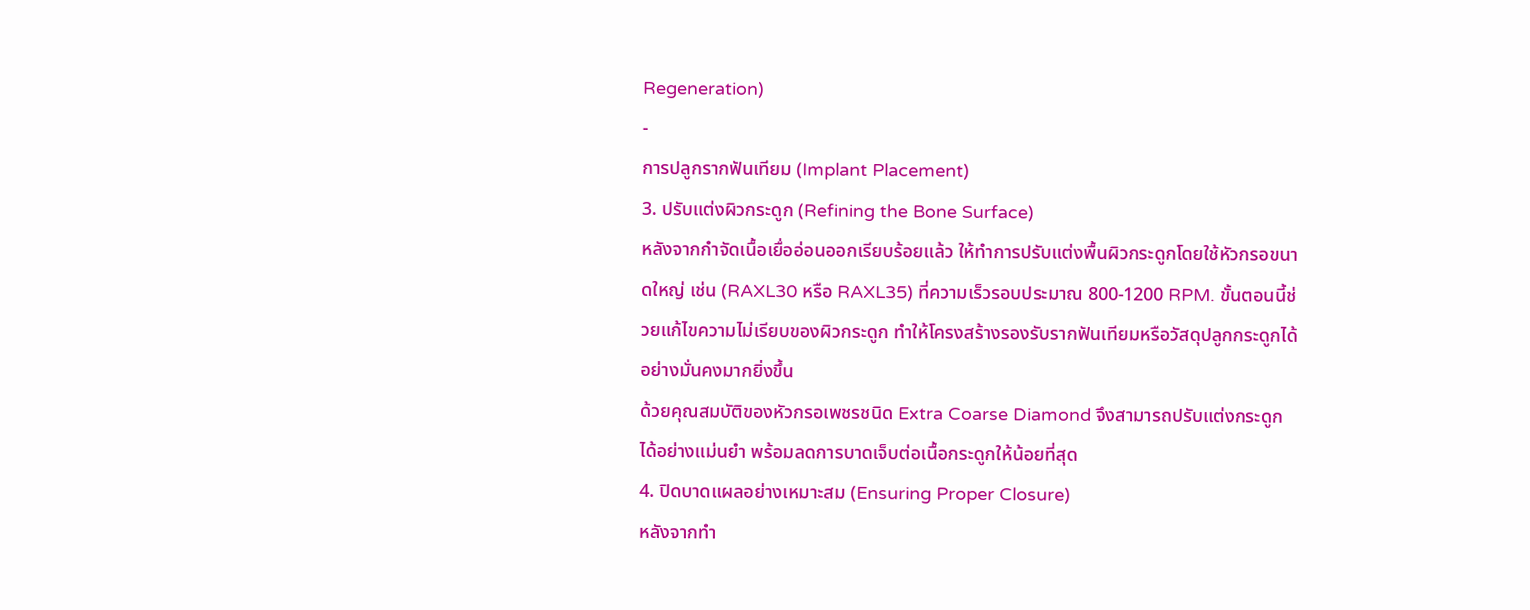Regeneration)
-
การปลูกรากฟันเทียม (Implant Placement)
3. ปรับแต่งผิวกระดูก (Refining the Bone Surface)
หลังจากกำจัดเนื้อเยื่ออ่อนออกเรียบร้อยแล้ว ให้ทำการปรับแต่งพื้นผิวกระดูกโดยใช้หัวกรอขนาดใหญ่ เช่น (RAXL30 หรือ RAXL35) ที่ความเร็วรอบประมาณ 800-1200 RPM. ขั้นตอนนี้ช่วยแก้ไขความไม่เรียบของผิวกระดูก ทำให้โครงสร้างรองรับรากฟันเทียมหรือวัสดุปลูกกระดูกได้อย่างมั่นคงมากยิ่งขึ้น
ด้วยคุณสมบัติของหัวกรอเพชรชนิด Extra Coarse Diamond จึงสามารถปรับแต่งกระดูกได้อย่างแม่นยำ พร้อมลดการบาดเจ็บต่อเนื้อกระดูกให้น้อยที่สุด
4. ปิดบาดแผลอย่างเหมาะสม (Ensuring Proper Closure)
หลังจากทำ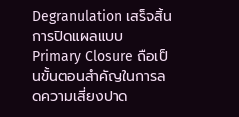Degranulation เสร็จสิ้น การปิดแผลแบบ Primary Closure ถือเป็นขั้นตอนสำคัญในการลดความเสี่ยงปาด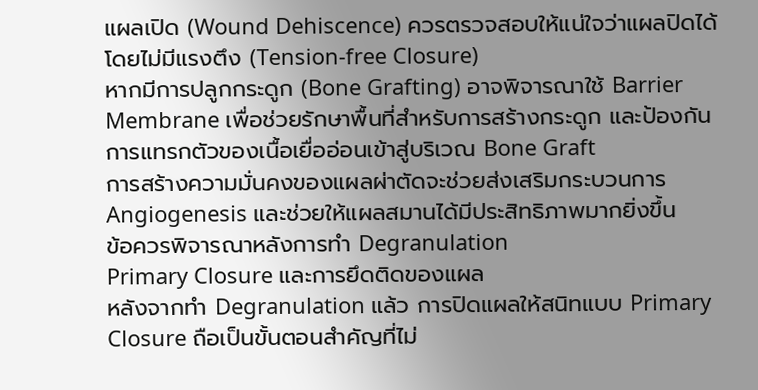แผลเปิด (Wound Dehiscence) ควรตรวจสอบให้แน่ใจว่าแผลปิดได้โดยไม่มีแรงตึง (Tension-free Closure)
หากมีการปลูกกระดูก (Bone Grafting) อาจพิจารณาใช้ Barrier Membrane เพื่อช่วยรักษาพื้นที่สำหรับการสร้างกระดูก และป้องกันการแทรกตัวของเนื้อเยื่ออ่อนเข้าสู่บริเวณ Bone Graft
การสร้างความมั่นคงของแผลผ่าตัดจะช่วยส่งเสริมกระบวนการ Angiogenesis และช่วยให้แผลสมานได้มีประสิทธิภาพมากยิ่งขึ้น
ข้อควรพิจารณาหลังการทำ Degranulation
Primary Closure และการยึดติดของแผล
หลังจากทำ Degranulation แล้ว การปิดแผลให้สนิทแบบ Primary Closure ถือเป็นขั้นตอนสำคัญที่ไม่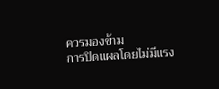ควรมองข้าม
การปิดแผลโดยไม่มีแรง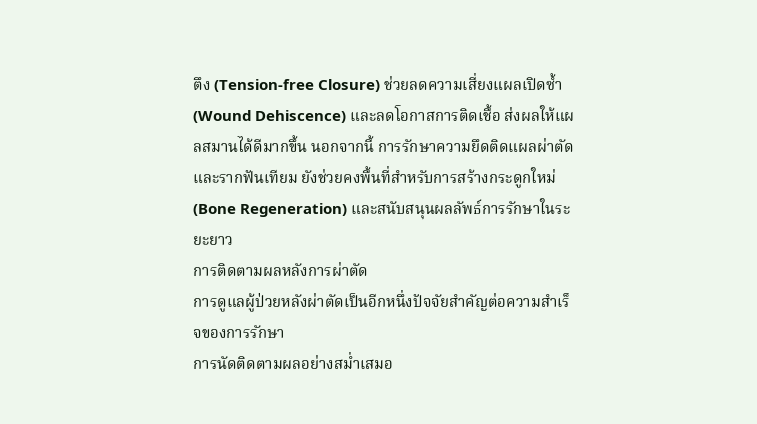ตึง (Tension-free Closure) ช่วยลดความเสี่ยงแผลเปิดซ้ำ (Wound Dehiscence) และลดโอกาสการติดเชื้อ ส่งผลให้แผลสมานได้ดีมากขึ้น นอกจากนี้ การรักษาความยึดติดแผลผ่าตัดและรากฟันเทียม ยังช่วยคงพื้นที่สำหรับการสร้างกระดูกใหม่ (Bone Regeneration) และสนับสนุนผลลัพธ์การรักษาในระยะยาว
การติดตามผลหลังการผ่าตัด
การดูแลผู้ป่วยหลังผ่าตัดเป็นอีกหนึ่งปัจจัยสำคัญต่อความสำเร็จของการรักษา
การนัดติดตามผลอย่างสม่ำเสมอ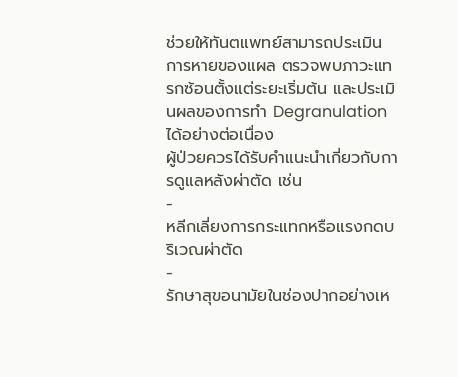ช่วยให้ทันตแพทย์สามารถประเมินการหายของแผล ตรวจพบภาวะแทรกซ้อนตั้งแต่ระยะเริ่มต้น และประเมินผลของการทำ Degranulation ได้อย่างต่อเนื่อง
ผู้ป่วยควรได้รับคำแนะนำเกี่ยวกับการดูแลหลังผ่าตัด เช่น
-
หลีกเลี่ยงการกระแทกหรือแรงกดบริเวณผ่าตัด
-
รักษาสุขอนามัยในช่องปากอย่างเห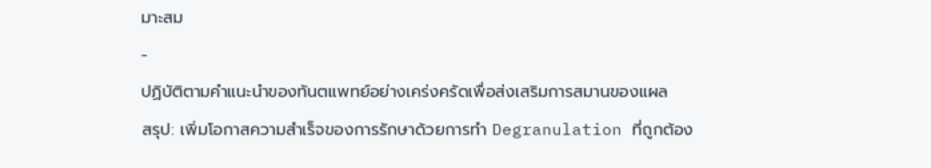มาะสม
-
ปฏิบัติตามคำแนะนำของทันตแพทย์อย่างเคร่งครัดเพื่อส่งเสริมการสมานของแผล
สรุป: เพิ่มโอกาสความสำเร็จของการรักษาด้วยการทำ Degranulation ที่ถูกต้อง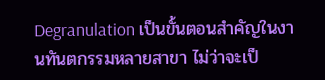Degranulation เป็นขั้นตอนสำคัญในงานทันตกรรมหลายสาขา ไม่ว่าจะเป็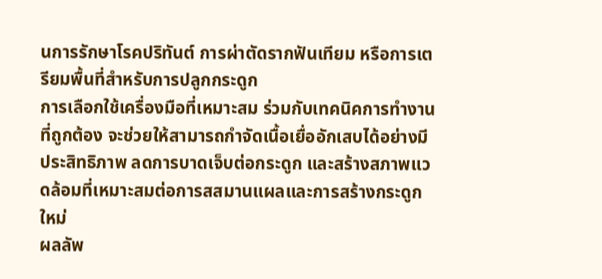นการรักษาโรคปริทันต์ การผ่าตัดรากฟันเทียม หรือการเตรียมพื้นที่สำหรับการปลูกกระดูก
การเลือกใช้เครื่องมือที่เหมาะสม ร่วมกับเทคนิคการทำงานที่ถูกต้อง จะช่วยให้สามารถกำจัดเนื้อเยื่ออักเสบได้อย่างมีประสิทธิภาพ ลดการบาดเจ็บต่อกระดูก และสร้างสภาพแวดล้อมที่เหมาะสมต่อการสสมานแผลและการสร้างกระดูกใหม่
ผลลัพ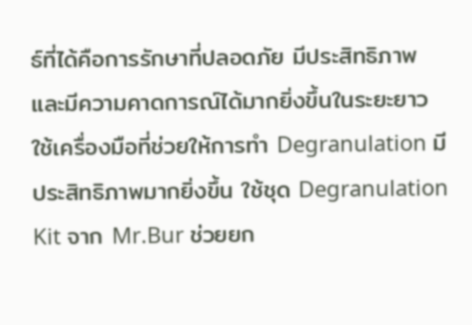ธ์ที่ได้คือการรักษาที่ปลอดภัย มีประสิทธิภาพ และมีความคาดการณ์ได้มากยิ่งขึ้นในระยะยาว
ใช้เครื่องมือที่ช่วยให้การทำ Degranulation มีประสิทธิภาพมากยิ่งขึ้น ใช้ชุด Degranulation Kit จาก Mr.Bur ช่วยยก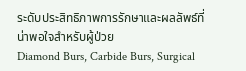ระดับประสิทธิภาพการรักษาและผลลัพธ์ที่น่าพอใจสำหรับผู้ป่วย
Diamond Burs, Carbide Burs, Surgical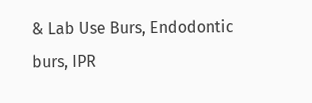& Lab Use Burs, Endodontic burs, IPR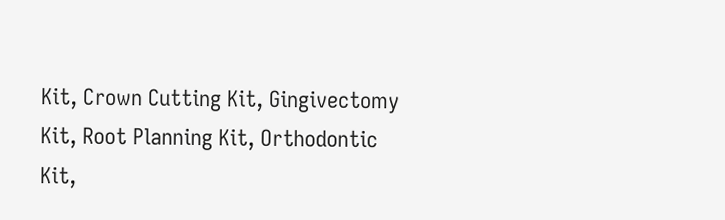Kit, Crown Cutting Kit, Gingivectomy Kit, Root Planning Kit, Orthodontic Kit,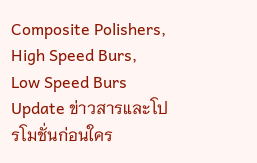Composite Polishers, High Speed Burs, Low Speed Burs
Update ข่าวสารและโปรโมชั่นก่อนใคร